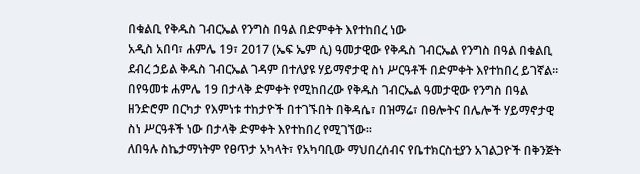በቁልቢ የቅዱስ ገብርኤል የንግስ በዓል በድምቀት እየተከበረ ነው
አዲስ አበባ፣ ሐምሌ 19፣ 2017 (ኤፍ ኤም ሲ) ዓመታዊው የቅዱስ ገብርኤል የንግስ በዓል በቁልቢ ደብረ ኃይል ቅዱስ ገብርኤል ገዳም በተለያዩ ሃይማኖታዊ ስነ ሥርዓቶች በድምቀት እየተከበረ ይገኛል።
በየዓመቱ ሐምሌ 19 በታላቅ ድምቀት የሚከበረው የቅዱስ ገብርኤል ዓመታዊው የንግስ በዓል ዘንድሮም በርካታ የእምነቱ ተከታዮች በተገኙበት በቅዳሴ፣ በዝማሬ፣ በፀሎትና በሌሎች ሃይማኖታዊ ስነ ሥርዓቶች ነው በታላቅ ድምቀት እየተከበረ የሚገኘው።
ለበዓሉ ስኬታማነትም የፀጥታ አካላት፣ የአካባቢው ማህበረሰብና የቤተክርስቲያን አገልጋዮች በቅንጅት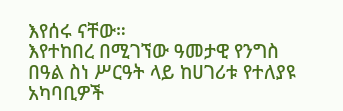እየሰሩ ናቸው።
እየተከበረ በሚገኘው ዓመታዊ የንግስ በዓል ስነ ሥርዓት ላይ ከሀገሪቱ የተለያዩ አካባቢዎች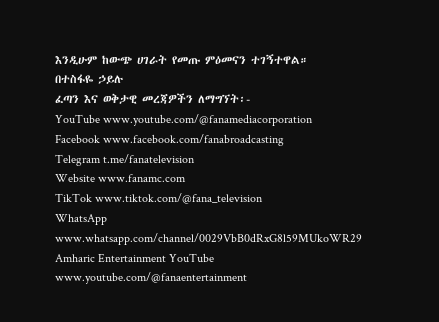እንዲሁም ከውጭ ሀገራት የመጡ ምዕመናን ተገኝተዋል።
በተስፋዬ ኃይሉ
ፈጣን እና ወቅታዊ መረጃዎችን ለማግኘት፡-
YouTube www.youtube.com/@fanamediacorporation
Facebook www.facebook.com/fanabroadcasting
Telegram t.me/fanatelevision
Website www.fanamc.com
TikTok www.tiktok.com/@fana_television
WhatsApp www.whatsapp.com/channel/0029VbB0dRxG8l59MUkoWR29
Amharic Entertainment YouTube www.youtube.com/@fanaentertainment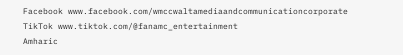Facebook www.facebook.com/wmccwaltamediaandcommunicationcorporate
TikTok www.tiktok.com/@fanamc_entertainment
Amharic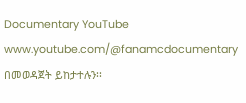Documentary YouTube www.youtube.com/@fanamcdocumentary በመወዳጀት ይከታተሉን፡፡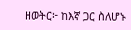ዘወትር፦ ከእኛ ጋር ስለሆኑ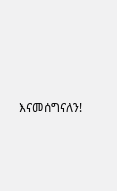እናመሰግናለን!